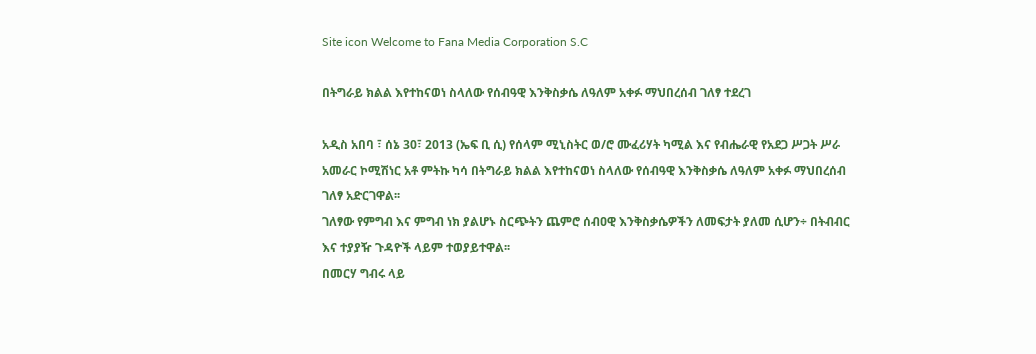Site icon Welcome to Fana Media Corporation S.C

በትግራይ ክልል እየተከናወነ ስላለው የሰብዓዊ እንቅስቃሴ ለዓለም አቀፉ ማህበረሰብ ገለፃ ተደረገ

አዲስ አበባ ፣ ሰኔ 30፣ 2013 (ኤፍ ቢ ሲ) የሰላም ሚኒስትር ወ/ሮ ሙፈሪሃት ካሚል እና የብሔራዊ የአደጋ ሥጋት ሥራ አመራር ኮሚሽነር አቶ ምትኩ ካሳ በትግራይ ክልል እየተከናወነ ስላለው የሰብዓዊ እንቅስቃሴ ለዓለም አቀፉ ማህበረሰብ ገለፃ አድርገዋል፡፡
ገለፃው የምግብ እና ምግብ ነክ ያልሆኑ ስርጭትን ጨምሮ ሰብዐዊ እንቅስቃሴዎችን ለመፍታት ያለመ ሲሆን÷ በትብብር እና ተያያዥ ጉዳዮች ላይም ተወያይተዋል፡፡
በመርሃ ግብሩ ላይ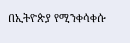በኢትዮጵያ የሚንቀሳቀሱ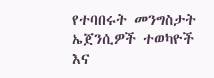የተባበሩት መንግስታት ኤጀንሲዎች ተወካዮች እና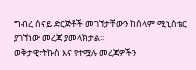ግብረ ሰናይ ድርጅቶች መገኘታቸውን ከሰላም ሚኒስቴር ያገኘነው መረጃ ያመላክታል፡፡
ወቅታዊ፣ትኩስ እና የተሟሉ መረጃዎችን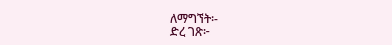ለማግኘት፡-
ድረ ገጽ፦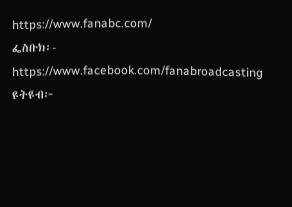https://www.fanabc.com/
ፌስቡክ፡- https://www.facebook.com/fanabroadcasting
ዩትዩብ፦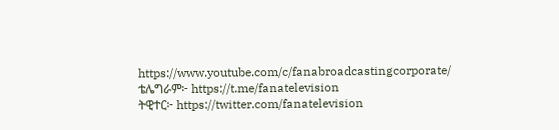https://www.youtube.com/c/fanabroadcastingcorporate/
ቴሌግራም፦ https://t.me/fanatelevision
ትዊተር፦ https://twitter.com/fanatelevision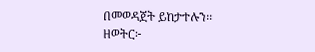በመወዳጀት ይከታተሉን፡፡
ዘወትር፦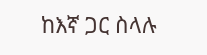ከእኛ ጋር ስላሉ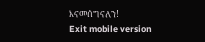እናመሰግናለን!
Exit mobile version